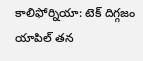కాలిఫోర్నియా: టెక్ దిగ్గజం యాపిల్ తన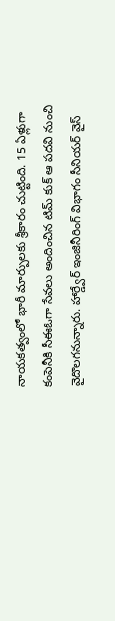నాయకత్వంలో భారీ మార్పులకు శ్రీకారం చుట్టింది. 15 ఏళ్లుగా కంపెనీకి సీఈఓగా సేవలు అందించిన టిమ్ కుక్ ఆ పదవి నుంచి వైదొలగనున్నారు. హార్డ్వేర్ ఇంజినీరింగ్ విభాగం సీనియర్ వైస్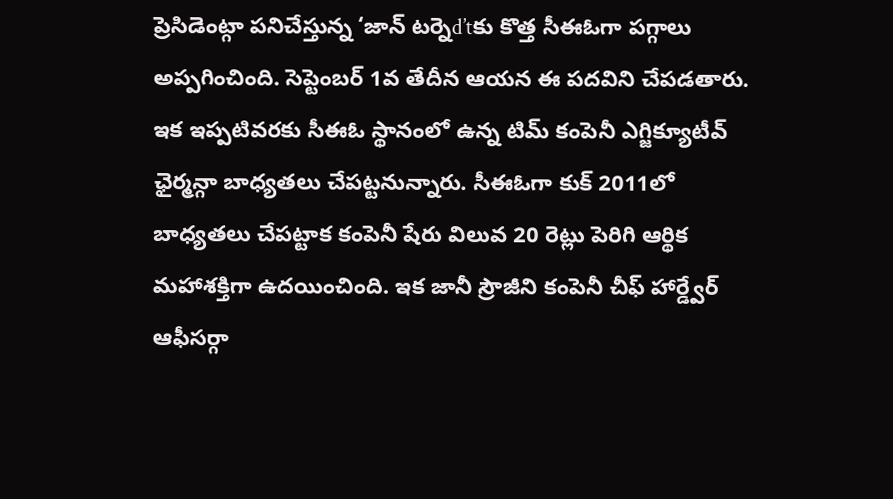ప్రెసిడెంట్గా పనిచేస్తున్న ‘జాన్ టర్నెd’tకు కొత్త సీఈఓగా పగ్గాలు అప్పగించింది. సెప్టెంబర్ 1వ తేదీన ఆయన ఈ పదవిని చేపడతారు.
ఇక ఇప్పటివరకు సీఈఓ స్థానంలో ఉన్న టిమ్ కంపెనీ ఎగ్జిక్యూటీవ్ ఛైర్మన్గా బాధ్యతలు చేపట్టనున్నారు. సీఈఓగా కుక్ 2011లో బాధ్యతలు చేపట్టాక కంపెనీ షేరు విలువ 20 రెట్లు పెరిగి ఆర్థిక మహాశక్తిగా ఉదయించింది. ఇక జానీ స్రౌజీని కంపెనీ చీఫ్ హార్డ్వేర్ ఆఫీసర్గా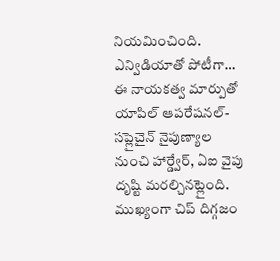నియమించింది.
ఎన్విడియాతో పోటీగా…
ఈ నాయకత్వ మార్పుతో యాపిల్ ఆపరేషనల్-సప్లైచైన్ నైపుణ్యాల నుంచి హార్డ్వేర్, ఏఐ వైపు దృష్టి మరల్చినట్లైంది. ముఖ్యంగా చిప్ దిగ్గజం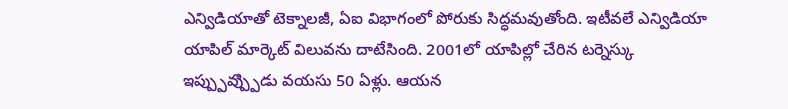ఎన్విడియాతో టెక్నాలజీ, ఏఐ విభాగంలో పోరుకు సిద్ధమవుతోంది. ఇటీవలే ఎన్విడియా యాపిల్ మార్కెట్ విలువను దాటేసింది. 2001లో యాపిల్లో చేరిన టర్నెస్కు ఇప్ప్పువ్ప్పుిడు వయసు 50 ఏళ్లు. ఆయన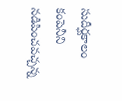సుదీర్ఘకాలం కంపెనీని నడిపించవచ్చన్న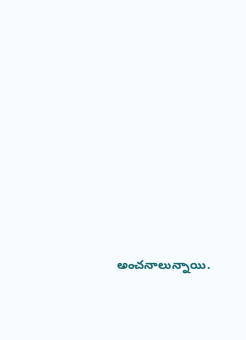అంచనాలున్నాయి.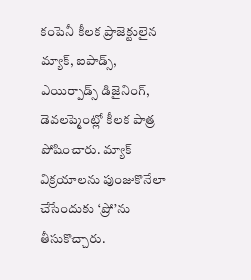కంపెనీ కీలక ప్రాజెక్టులైన మ్యాక్, ఐపాడ్స్, ఎయిర్పాడ్స్ డిజైనింగ్, డెవలప్మెంట్లో కీలక పాత్ర పోషించారు. మ్యాక్ విక్రయాలను పుంజుకొనేలా చేసేందుకు ‘ప్రో’ను తీసుకొచ్చారు.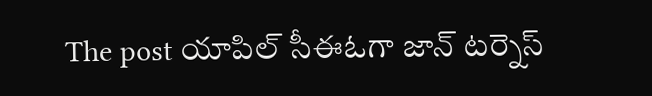The post యాపిల్ సీఈఓగా జాన్ టర్నెస్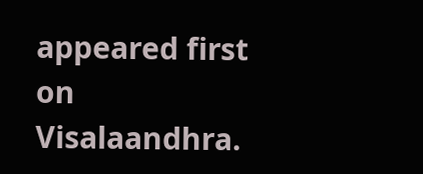appeared first on Visalaandhra.